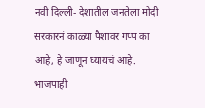नवी दिल्ली- देशातील जनतेला मोदी सरकारनं काळ्या पैशावर गप्प का आहे, हे जाणून घ्यायचं आहे. भाजपाही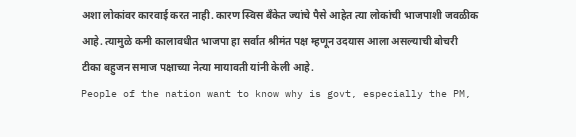अशा लोकांवर कारवाई करत नाही. कारण स्विस बँकेत ज्यांचे पैसे आहेत त्या लोकांची भाजपाशी जवळीक आहे. त्यामुळे कमी कालावधीत भाजपा हा सर्वात श्रीमंत पक्ष म्हणून उदयास आला असल्याची बोचरी टीका बहुजन समाज पक्षाच्या नेत्या मायावती यांनी केली आहे.
People of the nation want to know why is govt, especially the PM,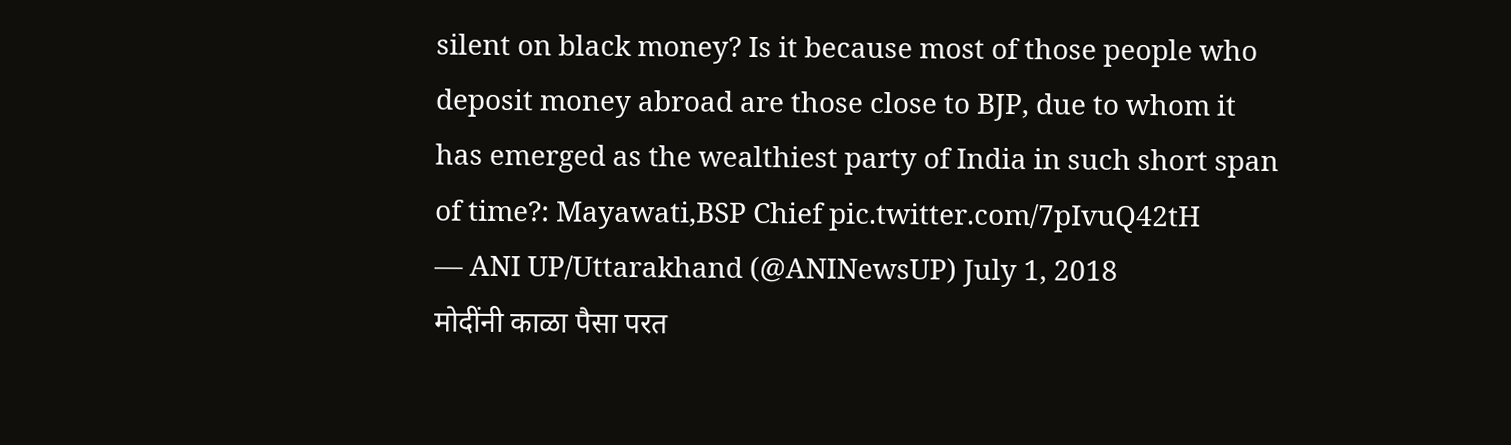silent on black money? Is it because most of those people who deposit money abroad are those close to BJP, due to whom it has emerged as the wealthiest party of India in such short span of time?: Mayawati,BSP Chief pic.twitter.com/7pIvuQ42tH
— ANI UP/Uttarakhand (@ANINewsUP) July 1, 2018
मोदींनी काळा पैसा परत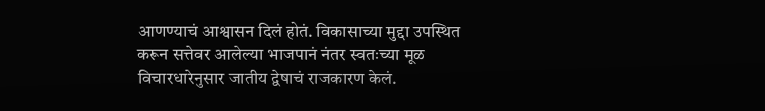आणण्याचं आश्वासन दिलं होतं. विकासाच्या मुद्दा उपस्थित करून सत्तेवर आलेल्या भाजपानं नंतर स्वतःच्या मूळ विचारधारेनुसार जातीय द्वेषाचं राजकारण केलं.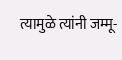त्यामुळे त्यांनी जम्मू-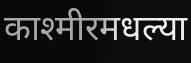काश्मीरमधल्या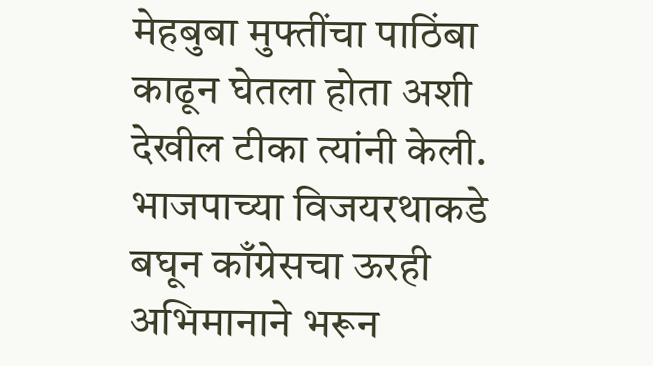मेहबुबा मुफ्तींचा पाठिंबा काढून घेतला होता अशी देखील टीका त्यांनी केली.
भाजपाच्या विजयरथाकडे बघून काँग्रेसचा ऊरही अभिमानाने भरून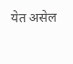येत असेल